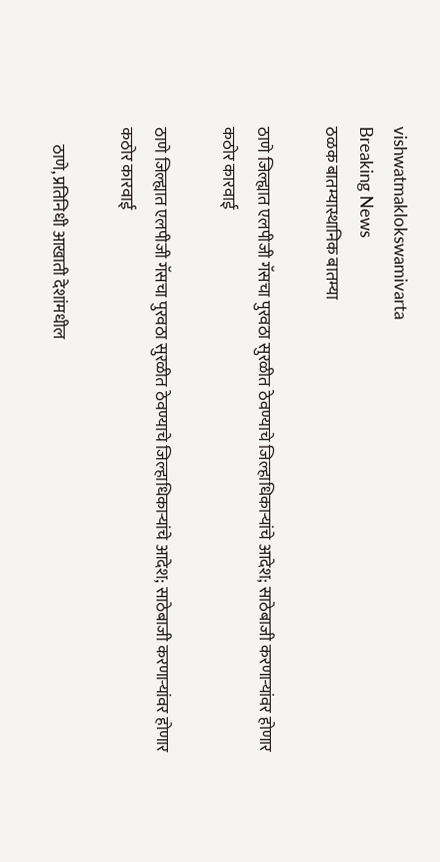vishwatmaklokswamivarta
Breaking News
ठळक बातम्यास्थानिक बातम्या

ठाणे जिल्ह्यात एलपीजी गॅसचा पुरवठा सुरळीत ठेवण्याचे जिल्हाधिकाऱ्यांचे आदेश; साठेबाजी करणाऱ्यांवर होणार कठोर कारवाई

ठाणे जिल्ह्यात एलपीजी गॅसचा पुरवठा सुरळीत ठेवण्याचे जिल्हाधिकाऱ्यांचे आदेश; साठेबाजी करणाऱ्यांवर होणार कठोर कारवाई

     ठाणे, प्रतिनिधी आखाती देशांमधील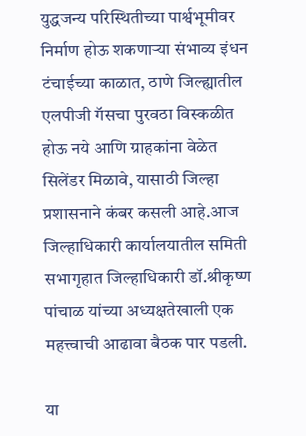युद्धजन्य परिस्थितीच्या पार्श्वभूमीवर निर्माण होऊ शकणाऱ्या संभाव्य इंधन टंचाईच्या काळात, ठाणे जिल्ह्यातील एलपीजी गॅसचा पुरवठा विस्कळीत होऊ नये आणि ग्राहकांना वेळेत सिलेंडर मिळावे, यासाठी जिल्हा प्रशासनाने कंबर कसली आहे.आज जिल्हाधिकारी कार्यालयातील समिती सभागृहात जिल्हाधिकारी डॉ.श्रीकृष्ण पांचाळ यांच्या अध्यक्षतेखाली एक महत्त्वाची आढावा बैठक पार पडली.

या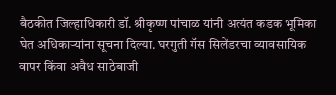बैठकीत जिल्हाधिकारी डॉ. श्रीकृष्ण पांचाळ यांनी अत्यंत कडक भूमिका घेत अधिकाऱ्यांना सूचना दिल्या. घरगुती गॅस सिलेंडरचा व्यावसायिक वापर किंवा अवैध साठेबाजी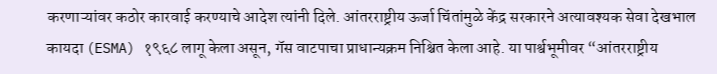करणाऱ्यांवर कठोर कारवाई करण्याचे आदेश त्यांनी दिले. आंतरराष्ट्रीय ऊर्जा चिंतांमुळे केंद्र सरकारने अत्यावश्यक सेवा देखभाल कायदा (ESMA) १९६८ लागू केला असून, गॅस वाटपाचा प्राधान्यक्रम निश्चित केला आहे. या पार्श्वभूमीवर “आंतरराष्ट्रीय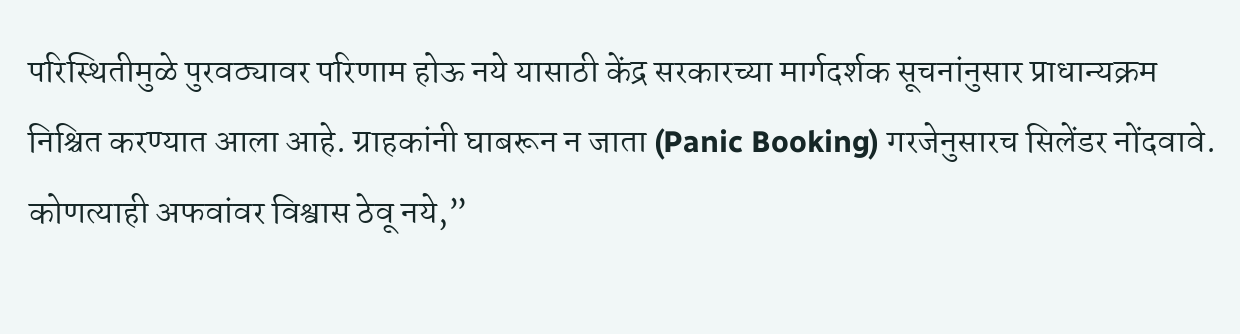परिस्थितीमुळे पुरवठ्यावर परिणाम होऊ नये यासाठी केंद्र सरकारच्या मार्गदर्शक सूचनांनुसार प्राधान्यक्रम निश्चित करण्यात आला आहे. ग्राहकांनी घाबरून न जाता (Panic Booking) गरजेनुसारच सिलेंडर नोंदवावे. कोणत्याही अफवांवर विश्वास ठेवू नये,”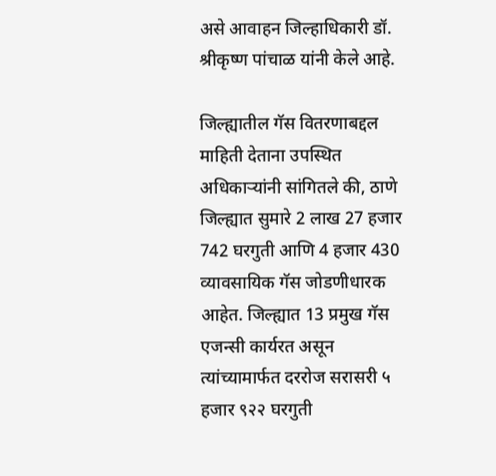असे आवाहन जिल्हाधिकारी डॉ. श्रीकृष्ण पांचाळ यांनी केले आहे.

जिल्ह्यातील गॅस वितरणाबद्दल माहिती देताना उपस्थित अधिकाऱ्यांनी सांगितले की, ठाणे जिल्ह्यात सुमारे 2 लाख 27 हजार 742 घरगुती आणि 4 हजार 430 व्यावसायिक गॅस जोडणीधारक आहेत. जिल्ह्यात 13 प्रमुख गॅस एजन्सी कार्यरत असून त्यांच्यामार्फत दररोज सरासरी ५ हजार ९२२ घरगुती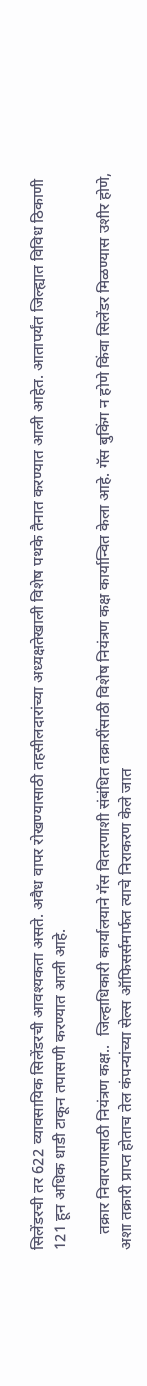सिलेंडरची तर 622 व्यावसायिक सिलेंडरची आवश्यकता असते. अवैध वापर रोखण्यासाठी तहसीलदारांच्या अध्यक्षतेखाली विशेष पथके तैनात करण्यात आली आहेत. आतापर्यंत जिल्ह्यात विविध ठिकाणी 121 हून अधिक धाडी टाकून तपासणी करण्यात आली आहे.

    तक्रार निवारणासाठी नियंत्रण कक्ष..  जिल्हाधिकारी कार्यालयाने गॅस वितरणाशी संबंधित तक्रारींसाठी विशेष नियंत्रण कक्ष कार्यान्वित केला आहे. गॅस बुकिंग न होणे किंवा सिलेंडर मिळण्यास उशीर होणे, अशा तक्रारी प्राप्त होताच तेल कंपन्यांच्या सेल्स ऑफिसर्समार्फत त्याचे निराकरण केले जात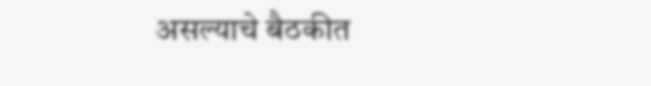असल्याचे बैठकीत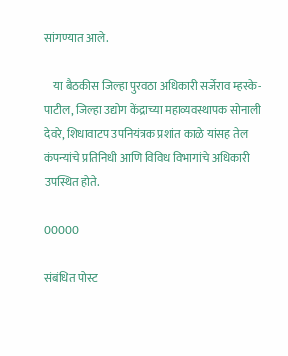सांगण्यात आले.

    या बैठकीस जिल्हा पुरवठा अधिकारी सर्जेराव म्हस्के-पाटील, जिल्हा उद्योग केंद्राच्या महाव्यवस्थापक सोनाली देवरे, शिधावाटप उपनियंत्रक प्रशांत काळे यांसह तेल कंपन्यांचे प्रतिनिधी आणि विविध विभागांचे अधिकारी उपस्थित होते.

00000

संबंधित पोस्ट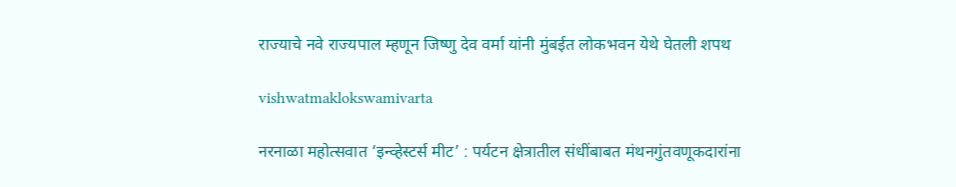राज्याचे नवे राज्यपाल म्हणून जिष्णु देव वर्मा यांनी मुंबईत लोकभवन येथे घेतली शपथ

vishwatmaklokswamivarta

नरनाळा महोत्सवात ‘इन्व्हेस्टर्स मीट’ : पर्यटन क्षेत्रातील संधींबाबत मंथनगुंतवणूकदारांना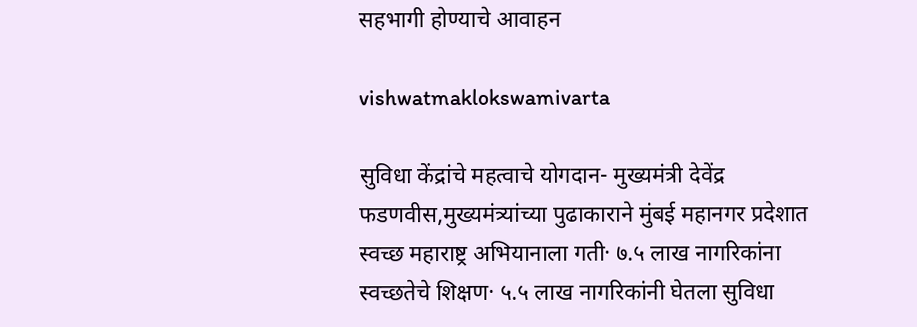सहभागी होण्याचे आवाहन

vishwatmaklokswamivarta

सुविधा केंद्रांचे महत्वाचे योगदान- मुख्यमंत्री देवेंद्र फडणवीस,मुख्यमंत्र्यांच्या पुढाकाराने मुंबई महानगर प्रदेशात स्वच्छ महाराष्ट्र अभियानाला गती· ७.५ लाख नागरिकांना स्वच्छतेचे शिक्षण· ५.५ लाख नागरिकांनी घेतला सुविधा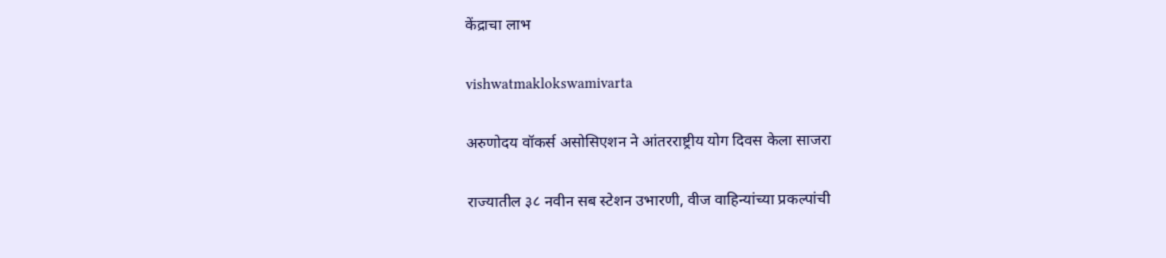केंद्राचा लाभ

vishwatmaklokswamivarta

अरुणोदय वॉकर्स असोसिएशन ने आंतरराष्ट्रीय योग दिवस केला साजरा

राज्यातील ३८ नवीन सब स्टेशन उभारणी, वीज वाहिन्यांच्या प्रकल्पांची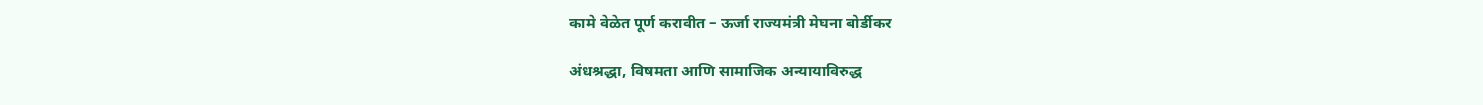कामे वेळेत पूर्ण करावीत – ऊर्जा राज्यमंत्री मेघना बोर्डीकर

अंधश्रद्धा, विषमता आणि सामाजिक अन्यायाविरुद्ध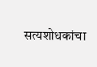सत्यशोधकांचा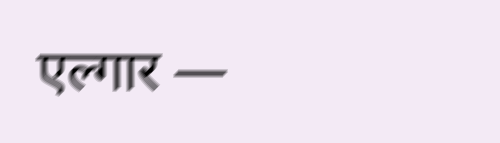एल्गार —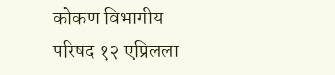कोकण विभागीय परिषद १२ एप्रिलला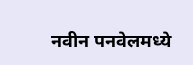नवीन पनवेलमध्ये